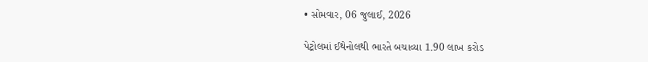• સોમવાર, 06 જુલાઈ, 2026

પેટ્રોલમાં ઈથેનોલથી ભારતે બચાવ્યા 1.90 લાખ કરોડ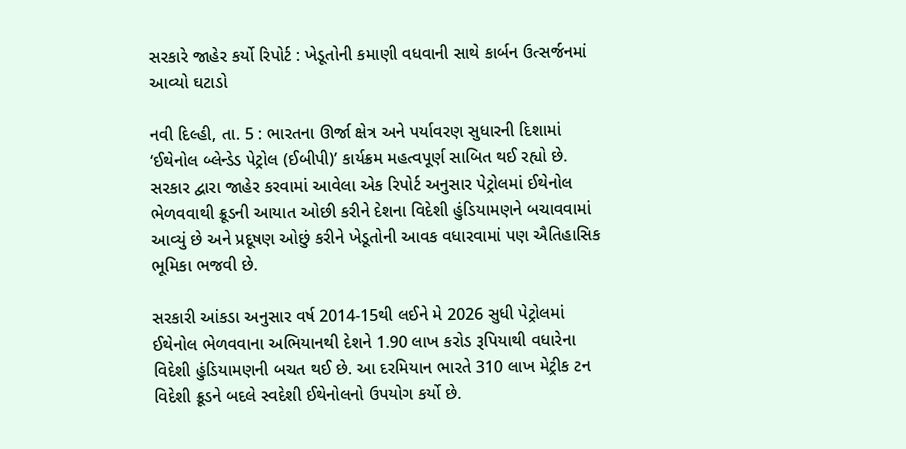સરકારે જાહેર કર્યો રિપોર્ટ : ખેડૂતોની કમાણી વધવાની સાથે કાર્બન ઉત્સર્જનમાં આવ્યો ઘટાડો

નવી દિલ્હી, તા. 5 : ભારતના ઊર્જા ક્ષેત્ર અને પર્યાવરણ સુધારની દિશામાં ‘ઈથેનોલ બ્લેન્ડેડ પેટ્રોલ (ઈબીપી)’ કાર્યક્રમ મહત્વપૂર્ણ સાબિત થઈ રહ્યો છે. સરકાર દ્વારા જાહેર કરવામાં આવેલા એક રિપોર્ટ અનુસાર પેટ્રોલમાં ઈથેનોલ ભેળવવાથી ક્રૂડની આયાત ઓછી કરીને દેશના વિદેશી હુંડિયામણને બચાવવામાં આવ્યું છે અને પ્રદૂષણ ઓછું કરીને ખેડૂતોની આવક વધારવામાં પણ ઐતિહાસિક ભૂમિકા ભજવી છે.

સરકારી આંકડા અનુસાર વર્ષ 2014-15થી લઈને મે 2026 સુધી પેટ્રોલમાં ઈથેનોલ ભેળવવાના અભિયાનથી દેશને 1.90 લાખ કરોડ રૂપિયાથી વધારેના વિદેશી હુંડિયામણની બચત થઈ છે. આ દરમિયાન ભારતે 310 લાખ મેટ્રીક ટન વિદેશી ક્રૂડને બદલે સ્વદેશી ઈથેનોલનો ઉપયોગ કર્યો છે.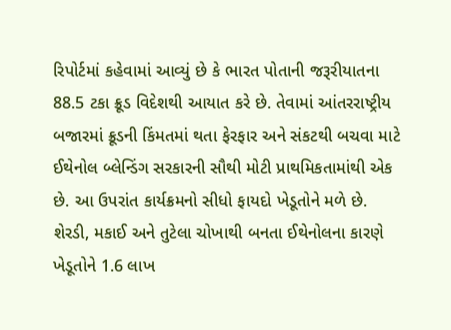રિપોર્ટમાં કહેવામાં આવ્યું છે કે ભારત પોતાની જરૂરીયાતના 88.5 ટકા ક્રૂડ વિદેશથી આયાત કરે છે. તેવામાં આંતરરાષ્ટ્રીય બજારમાં ક્રૂડની કિંમતમાં થતા ફેરફાર અને સંકટથી બચવા માટે ઈથેનોલ બ્લેન્ડિંગ સરકારની સૌથી મોટી પ્રાથમિકતામાંથી એક છે. આ ઉપરાંત કાર્યક્રમનો સીધો ફાયદો ખેડૂતોને મળે છે. શેરડી, મકાઈ અને તુટેલા ચોખાથી બનતા ઈથેનોલના કારણે ખેડૂતોને 1.6 લાખ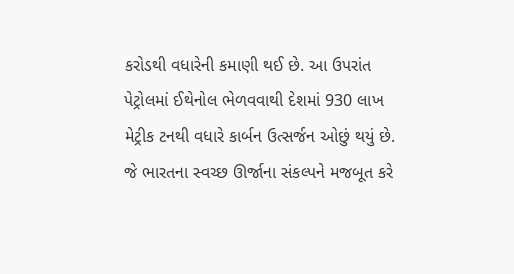કરોડથી વધારેની કમાણી થઈ છે. આ ઉપરાંત પેટ્રોલમાં ઈથેનોલ ભેળવવાથી દેશમાં 930 લાખ મેટ્રીક ટનથી વધારે કાર્બન ઉત્સર્જન ઓછું થયું છે. જે ભારતના સ્વચ્છ ઊર્જાના સંકલ્પને મજબૂત કરે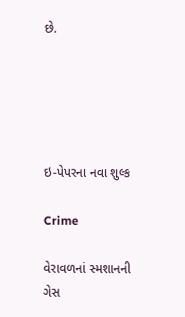છે.





ઇ-પેપરના નવા શુલ્ક

Crime

વેરાવળનાં સ્મશાનની ગેસ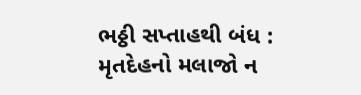ભઠ્ઠી સપ્તાહથી બંધ : મૃતદેહનો મલાજો ન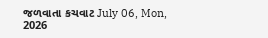જળવાતા કચવાટ July 06, Mon, 2026